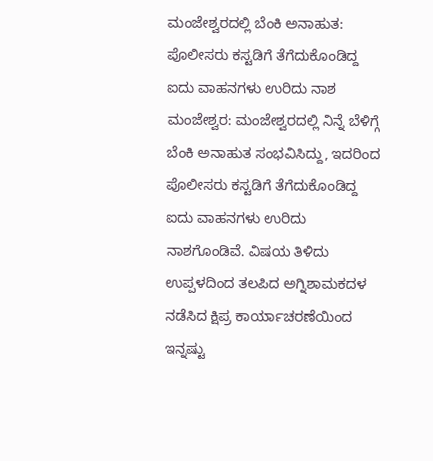ಮಂಜೇಶ್ವರದಲ್ಲಿ ಬೆಂಕಿ ಅನಾಹುತ: ಪೊಲೀಸರು ಕಸ್ಟಡಿಗೆ ತೆಗೆದುಕೊಂಡಿದ್ದ ಐದು ವಾಹನಗಳು ಉರಿದು ನಾಶ
ಮಂಜೇಶ್ವರ: ಮಂಜೇಶ್ವರದಲ್ಲಿ ನಿನ್ನೆ ಬೆಳಿಗ್ಗೆ ಬೆಂಕಿ ಅನಾಹುತ ಸಂಭವಿಸಿದ್ದು, ಇದರಿಂದ ಪೊಲೀಸರು ಕಸ್ಟಡಿಗೆ ತೆಗೆದುಕೊಂಡಿದ್ದ ಐದು ವಾಹನಗಳು ಉರಿದು ನಾಶಗೊಂಡಿವೆ. ವಿಷಯ ತಿಳಿದು ಉಪ್ಪಳದಿಂದ ತಲಪಿದ ಅಗ್ನಿಶಾಮಕದಳ ನಡೆಸಿದ ಕ್ಷಿಪ್ರ ಕಾರ್ಯಾಚರಣೆಯಿಂದ ಇನ್ನಷ್ಟು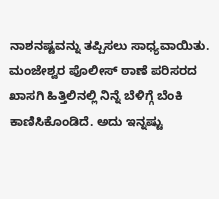ನಾಶನಷ್ಟವನ್ನು ತಪ್ಪಿಸಲು ಸಾಧ್ಯವಾಯಿತು. ಮಂಜೇಶ್ವರ ಪೊಲೀಸ್ ಠಾಣೆ ಪರಿಸರದ ಖಾಸಗಿ ಹಿತ್ತಿಲಿನಲ್ಲಿ ನಿನ್ನೆ ಬೆಳಿಗ್ಗೆ ಬೆಂಕಿ ಕಾಣಿಸಿಕೊಂಡಿದೆ. ಅದು ಇನ್ನಷ್ಟು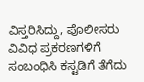ವಿಸ್ತರಿಸಿದ್ದು, ಪೊಲೀಸರು ವಿವಿಧ ಪ್ರಕರಣಗಳಿಗೆ ಸಂಬಂಧಿಸಿ ಕಸ್ಟಡಿಗೆ ತೆಗೆದು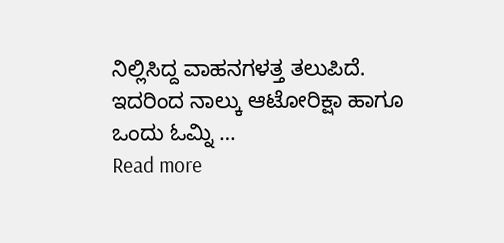ನಿಲ್ಲಿಸಿದ್ದ ವಾಹನಗಳತ್ತ ತಲುಪಿದೆ. ಇದರಿಂದ ನಾಲ್ಕು ಆಟೋರಿಕ್ಷಾ ಹಾಗೂ ಒಂದು ಓಮ್ನಿ …
Read more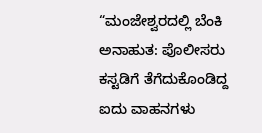“ಮಂಜೇಶ್ವರದಲ್ಲಿ ಬೆಂಕಿ ಅನಾಹುತ: ಪೊಲೀಸರು ಕಸ್ಟಡಿಗೆ ತೆಗೆದುಕೊಂಡಿದ್ದ ಐದು ವಾಹನಗಳು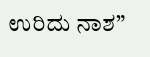ಉರಿದು ನಾಶ”